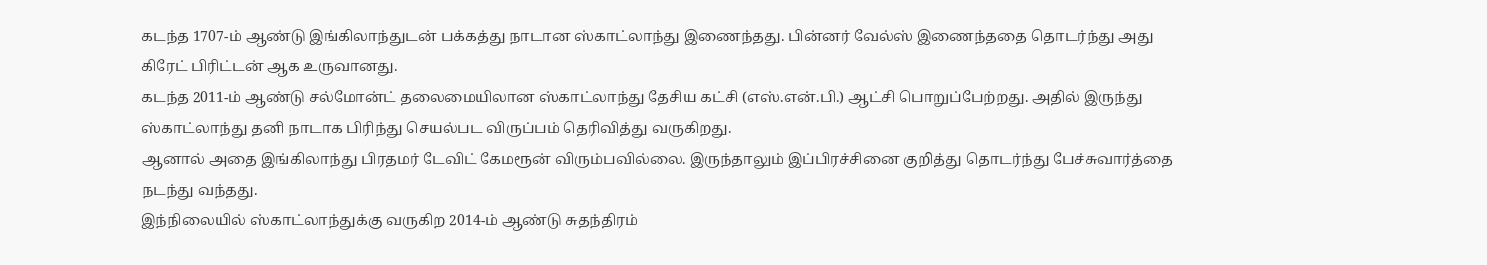கடந்த 1707-ம் ஆண்டு இங்கிலாந்துடன் பக்கத்து நாடான ஸ்காட்லாந்து இணைந்தது. பின்னர் வேல்ஸ் இணைந்ததை தொடர்ந்து அது கிரேட் பிரிட்டன் ஆக உருவானது.
கடந்த 2011-ம் ஆண்டு சல்மோன்ட் தலைமையிலான ஸ்காட்லாந்து தேசிய கட்சி (எஸ்.என்.பி.) ஆட்சி பொறுப்பேற்றது. அதில் இருந்து ஸ்காட்லாந்து தனி நாடாக பிரிந்து செயல்பட விருப்பம் தெரிவித்து வருகிறது.
ஆனால் அதை இங்கிலாந்து பிரதமர் டேவிட் கேமரூன் விரும்பவில்லை. இருந்தாலும் இப்பிரச்சினை குறித்து தொடர்ந்து பேச்சுவார்த்தை நடந்து வந்தது.
இந்நிலையில் ஸ்காட்லாந்துக்கு வருகிற 2014-ம் ஆண்டு சுதந்திரம்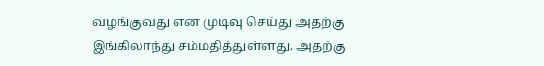வழங்குவது என முடிவு செய்து அதற்கு இங்கிலாந்து சம்மதித்துள்ளது. அதற்கு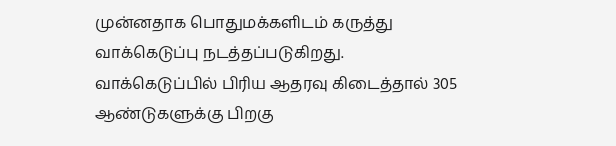முன்னதாக பொதுமக்களிடம் கருத்து வாக்கெடுப்பு நடத்தப்படுகிறது.
வாக்கெடுப்பில் பிரிய ஆதரவு கிடைத்தால் 305 ஆண்டுகளுக்கு பிறகு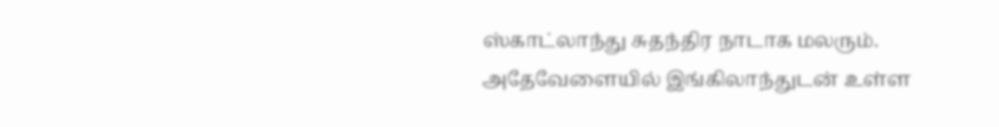ஸ்காட்லாந்து சுதந்திர நாடாக மலரும். அதேவேளையில் இங்கிலாந்துடன் உள்ள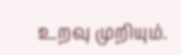உறவு முறியும்.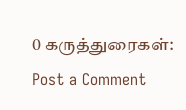0 கருத்துரைகள்:
Post a Comment